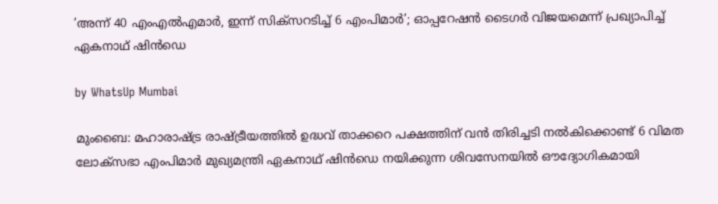’അന്ന് 40 എംഎൽഎമാർ, ഇന്ന് സിക്സറടിച്ച് 6 എംപിമാർ’; ഓപ്പറേഷൻ ടൈഗർ വിജയമെന്ന് പ്രഖ്യാപിച്ച് ഏകനാഥ് ഷിൻഡെ

by WhatsUp Mumbai

മുംബൈ: മഹാരാഷ്ട്ര രാഷ്ട്രീയത്തിൽ ഉദ്ധവ് താക്കറെ പക്ഷത്തിന് വൻ തിരിച്ചടി നൽകിക്കൊണ്ട് 6 വിമത ലോക്സഭാ എംപിമാർ മുഖ്യമന്ത്രി ഏകനാഥ് ഷിൻഡെ നയിക്കുന്ന ശിവസേനയിൽ ഔദ്യോഗികമായി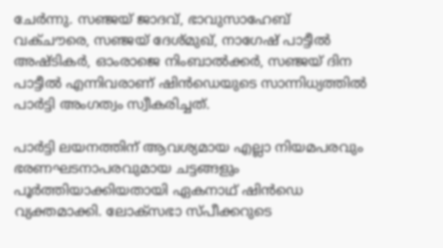ചേർന്നു. സഞ്ജയ് ജാദവ്, ഭാവുസാഹേബ് വക്ചൗരെ, സഞ്ജയ് ദേശ്മുഖ്, നാഗേഷ് പാട്ടീൽ അഷ്ടികർ, ഓംരാജെ നിംബാൽക്കർ, സഞ്ജയ് ദിന പാട്ടീൽ എന്നിവരാണ് ഷിൻഡെയുടെ സാന്നിധ്യത്തിൽ പാർട്ടി അംഗത്വം സ്വീകരിച്ചത്.

പാർട്ടി ലയനത്തിന് ആവശ്യമായ എല്ലാ നിയമപരവും ഭരണഘടനാപരവുമായ ചട്ടങ്ങളും പൂർത്തിയാക്കിയതായി ഏകനാഥ് ഷിൻഡെ വ്യക്തമാക്കി. ലോക്സഭാ സ്പീക്കറുടെ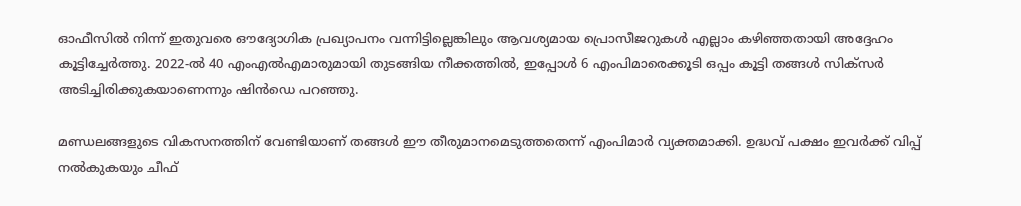ഓഫീസിൽ നിന്ന് ഇതുവരെ ഔദ്യോഗിക പ്രഖ്യാപനം വന്നിട്ടില്ലെങ്കിലും ആവശ്യമായ പ്രൊസീജറുകൾ എല്ലാം കഴിഞ്ഞതായി അദ്ദേഹം കൂട്ടിച്ചേർത്തു. 2022-ൽ 40 എംഎൽഎമാരുമായി തുടങ്ങിയ നീക്കത്തിൽ, ഇപ്പോൾ 6 എംപിമാരെക്കൂടി ഒപ്പം കൂട്ടി തങ്ങൾ സിക്സർ അടിച്ചിരിക്കുകയാണെന്നും ഷിൻഡെ പറഞ്ഞു.

മണ്ഡലങ്ങളുടെ വികസനത്തിന് വേണ്ടിയാണ് തങ്ങൾ ഈ തീരുമാനമെടുത്തതെന്ന് എംപിമാർ വ്യക്തമാക്കി. ഉദ്ധവ് പക്ഷം ഇവർക്ക് വിപ്പ് നൽകുകയും ചീഫ്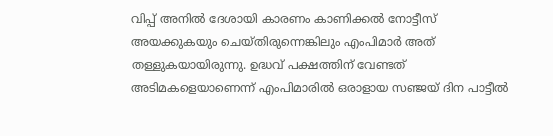വിപ്പ് അനിൽ ദേശായി കാരണം കാണിക്കൽ നോട്ടീസ് അയക്കുകയും ചെയ്തിരുന്നെങ്കിലും എംപിമാർ അത് തള്ളുകയായിരുന്നു. ഉദ്ധവ് പക്ഷത്തിന് വേണ്ടത് അടിമകളെയാണെന്ന് എംപിമാരിൽ ഒരാളായ സഞ്ജയ് ദിന പാട്ടീൽ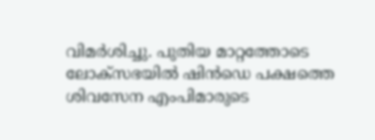വിമർശിച്ചു. പുതിയ മാറ്റത്തോടെ ലോക്സഭയിൽ ഷിൻഡെ പക്ഷത്തെ ശിവസേന എംപിമാരുടെ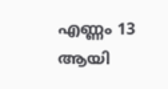എണ്ണം 13 ആയി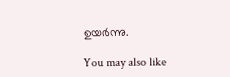ഉയർന്നു.

You may also like